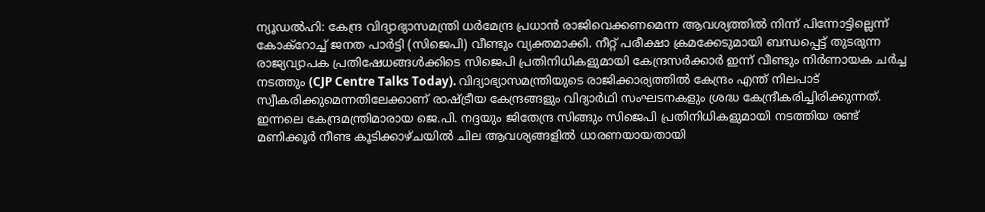ന്യൂഡൽഹി: കേന്ദ്ര വിദ്യാഭ്യാസമന്ത്രി ധർമേന്ദ്ര പ്രധാൻ രാജിവെക്കണമെന്ന ആവശ്യത്തിൽ നിന്ന് പിന്നോട്ടില്ലെന്ന് കോക്റോച്ച് ജനത പാർട്ടി (സിജെപി) വീണ്ടും വ്യക്തമാക്കി. നീറ്റ് പരീക്ഷാ ക്രമക്കേടുമായി ബന്ധപ്പെട്ട് തുടരുന്ന രാജ്യവ്യാപക പ്രതിഷേധങ്ങൾക്കിടെ സിജെപി പ്രതിനിധികളുമായി കേന്ദ്രസർക്കാർ ഇന്ന് വീണ്ടും നിർണായക ചർച്ച നടത്തും (CJP Centre Talks Today). വിദ്യാഭ്യാസമന്ത്രിയുടെ രാജിക്കാര്യത്തിൽ കേന്ദ്രം എന്ത് നിലപാട് സ്വീകരിക്കുമെന്നതിലേക്കാണ് രാഷ്ട്രീയ കേന്ദ്രങ്ങളും വിദ്യാർഥി സംഘടനകളും ശ്രദ്ധ കേന്ദ്രീകരിച്ചിരിക്കുന്നത്.
ഇന്നലെ കേന്ദ്രമന്ത്രിമാരായ ജെ.പി. നദ്ദയും ജിതേന്ദ്ര സിങ്ങും സിജെപി പ്രതിനിധികളുമായി നടത്തിയ രണ്ട് മണിക്കൂർ നീണ്ട കൂടിക്കാഴ്ചയിൽ ചില ആവശ്യങ്ങളിൽ ധാരണയായതായി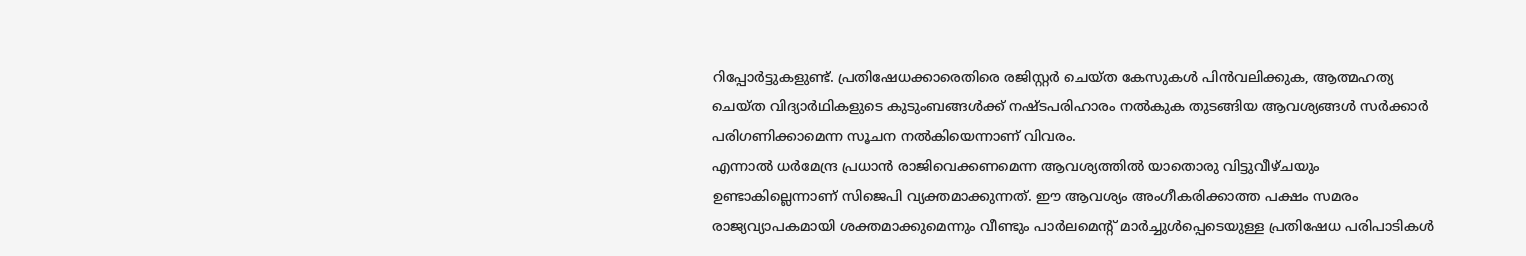റിപ്പോർട്ടുകളുണ്ട്. പ്രതിഷേധക്കാരെതിരെ രജിസ്റ്റർ ചെയ്ത കേസുകൾ പിൻവലിക്കുക, ആത്മഹത്യ ചെയ്ത വിദ്യാർഥികളുടെ കുടുംബങ്ങൾക്ക് നഷ്ടപരിഹാരം നൽകുക തുടങ്ങിയ ആവശ്യങ്ങൾ സർക്കാർ പരിഗണിക്കാമെന്ന സൂചന നൽകിയെന്നാണ് വിവരം.
എന്നാൽ ധർമേന്ദ്ര പ്രധാൻ രാജിവെക്കണമെന്ന ആവശ്യത്തിൽ യാതൊരു വിട്ടുവീഴ്ചയും ഉണ്ടാകില്ലെന്നാണ് സിജെപി വ്യക്തമാക്കുന്നത്. ഈ ആവശ്യം അംഗീകരിക്കാത്ത പക്ഷം സമരം രാജ്യവ്യാപകമായി ശക്തമാക്കുമെന്നും വീണ്ടും പാർലമെന്റ് മാർച്ചുൾപ്പെടെയുള്ള പ്രതിഷേധ പരിപാടികൾ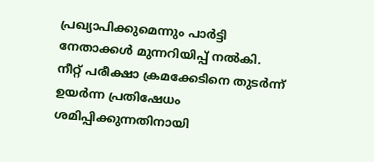പ്രഖ്യാപിക്കുമെന്നും പാർട്ടി നേതാക്കൾ മുന്നറിയിപ്പ് നൽകി.
നീറ്റ് പരീക്ഷാ ക്രമക്കേടിനെ തുടർന്ന് ഉയർന്ന പ്രതിഷേധം ശമിപ്പിക്കുന്നതിനായി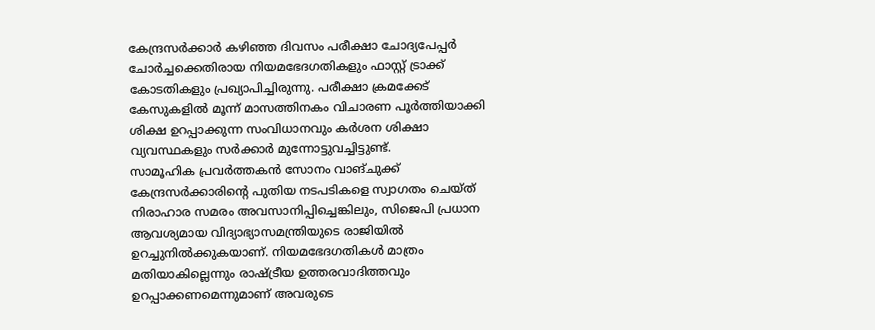കേന്ദ്രസർക്കാർ കഴിഞ്ഞ ദിവസം പരീക്ഷാ ചോദ്യപേപ്പർ ചോർച്ചക്കെതിരായ നിയമഭേദഗതികളും ഫാസ്റ്റ് ട്രാക്ക് കോടതികളും പ്രഖ്യാപിച്ചിരുന്നു. പരീക്ഷാ ക്രമക്കേട് കേസുകളിൽ മൂന്ന് മാസത്തിനകം വിചാരണ പൂർത്തിയാക്കി ശിക്ഷ ഉറപ്പാക്കുന്ന സംവിധാനവും കർശന ശിക്ഷാ വ്യവസ്ഥകളും സർക്കാർ മുന്നോട്ടുവച്ചിട്ടുണ്ട്.
സാമൂഹിക പ്രവർത്തകൻ സോനം വാങ്ചുക്ക് കേന്ദ്രസർക്കാരിന്റെ പുതിയ നടപടികളെ സ്വാഗതം ചെയ്ത് നിരാഹാര സമരം അവസാനിപ്പിച്ചെങ്കിലും, സിജെപി പ്രധാന ആവശ്യമായ വിദ്യാഭ്യാസമന്ത്രിയുടെ രാജിയിൽ ഉറച്ചുനിൽക്കുകയാണ്. നിയമഭേദഗതികൾ മാത്രം മതിയാകില്ലെന്നും രാഷ്ട്രീയ ഉത്തരവാദിത്തവും ഉറപ്പാക്കണമെന്നുമാണ് അവരുടെ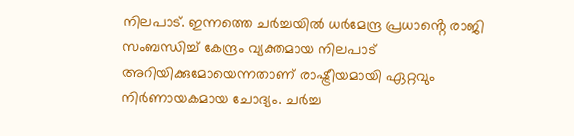നിലപാട്. ഇന്നത്തെ ചർച്ചയിൽ ധർമേന്ദ്ര പ്രധാൻ്റെ രാജി സംബന്ധിച്ച് കേന്ദ്രം വ്യക്തമായ നിലപാട് അറിയിക്കുമോയെന്നതാണ് രാഷ്ട്രീയമായി ഏറ്റവും നിർണായകമായ ചോദ്യം. ചർച്ച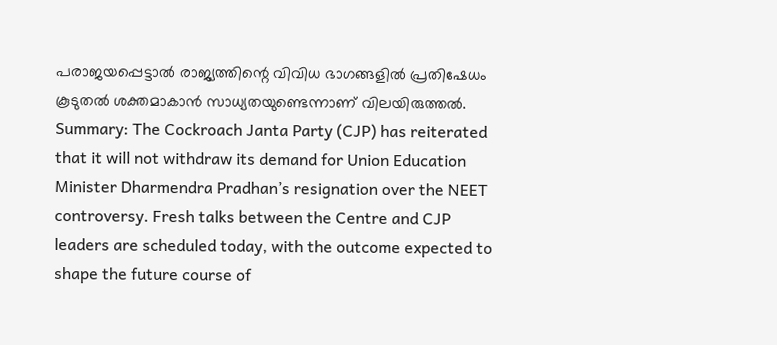പരാജയപ്പെട്ടാൽ രാജ്യത്തിന്റെ വിവിധ ഭാഗങ്ങളിൽ പ്രതിഷേധം കൂടുതൽ ശക്തമാകാൻ സാധ്യതയുണ്ടെന്നാണ് വിലയിരുത്തൽ.
Summary: The Cockroach Janta Party (CJP) has reiterated that it will not withdraw its demand for Union Education Minister Dharmendra Pradhan’s resignation over the NEET controversy. Fresh talks between the Centre and CJP leaders are scheduled today, with the outcome expected to shape the future course of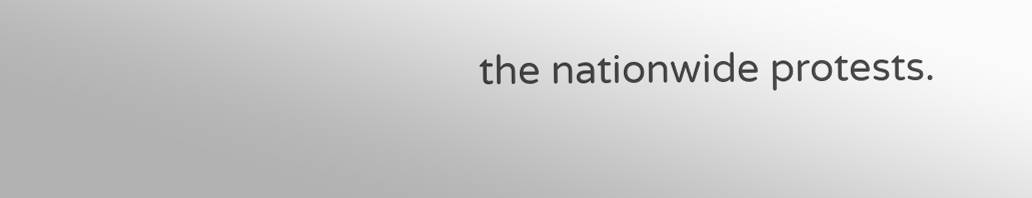the nationwide protests.